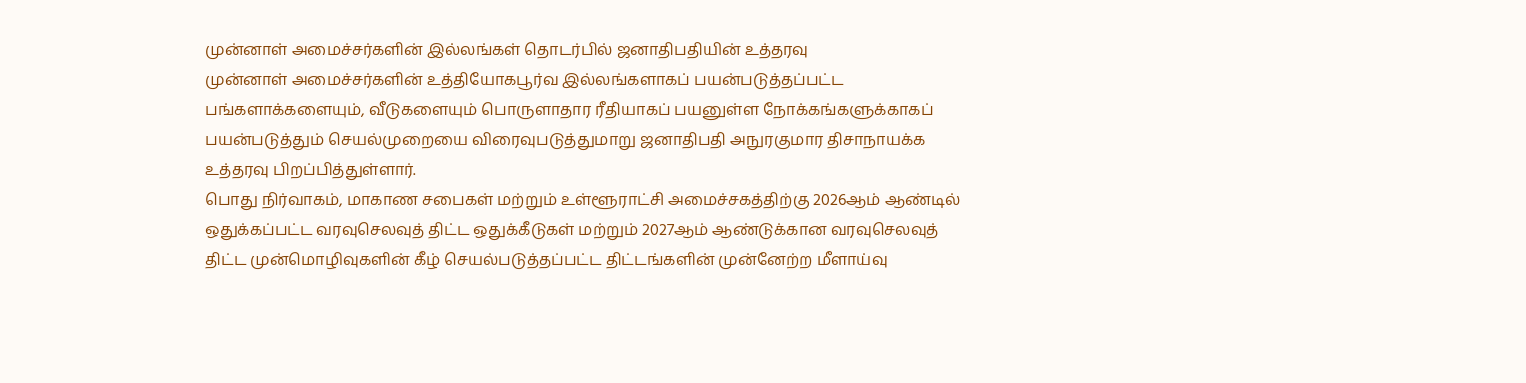முன்னாள் அமைச்சர்களின் இல்லங்கள் தொடர்பில் ஜனாதிபதியின் உத்தரவு
முன்னாள் அமைச்சர்களின் உத்தியோகபூர்வ இல்லங்களாகப் பயன்படுத்தப்பட்ட பங்களாக்களையும், வீடுகளையும் பொருளாதார ரீதியாகப் பயனுள்ள நோக்கங்களுக்காகப் பயன்படுத்தும் செயல்முறையை விரைவுபடுத்துமாறு ஜனாதிபதி அநுரகுமார திசாநாயக்க உத்தரவு பிறப்பித்துள்ளார்.
பொது நிர்வாகம், மாகாண சபைகள் மற்றும் உள்ளூராட்சி அமைச்சகத்திற்கு 2026ஆம் ஆண்டில் ஒதுக்கப்பட்ட வரவுசெலவுத் திட்ட ஒதுக்கீடுகள் மற்றும் 2027ஆம் ஆண்டுக்கான வரவுசெலவுத் திட்ட முன்மொழிவுகளின் கீழ் செயல்படுத்தப்பட்ட திட்டங்களின் முன்னேற்ற மீளாய்வு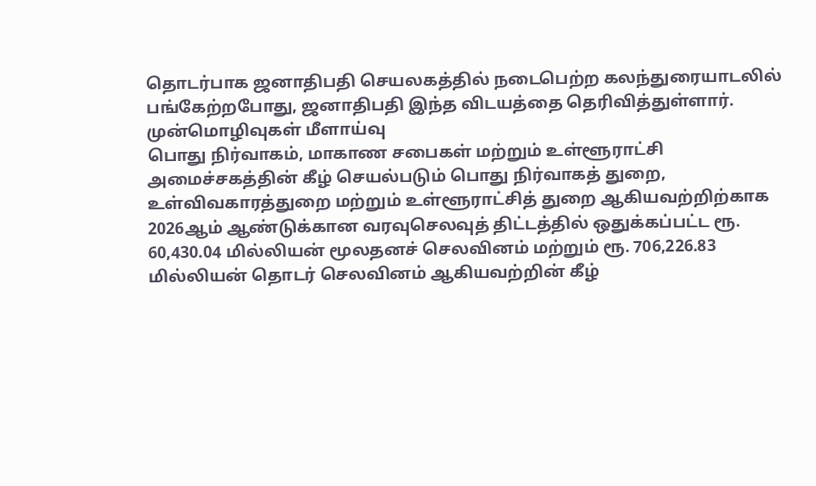தொடர்பாக ஜனாதிபதி செயலகத்தில் நடைபெற்ற கலந்துரையாடலில் பங்கேற்றபோது, ஜனாதிபதி இந்த விடயத்தை தெரிவித்துள்ளார்.
முன்மொழிவுகள் மீளாய்வு
பொது நிர்வாகம், மாகாண சபைகள் மற்றும் உள்ளூராட்சி அமைச்சகத்தின் கீழ் செயல்படும் பொது நிர்வாகத் துறை, உள்விவகாரத்துறை மற்றும் உள்ளூராட்சித் துறை ஆகியவற்றிற்காக 2026ஆம் ஆண்டுக்கான வரவுசெலவுத் திட்டத்தில் ஒதுக்கப்பட்ட ரூ. 60,430.04 மில்லியன் மூலதனச் செலவினம் மற்றும் ரூ. 706,226.83 மில்லியன் தொடர் செலவினம் ஆகியவற்றின் கீழ்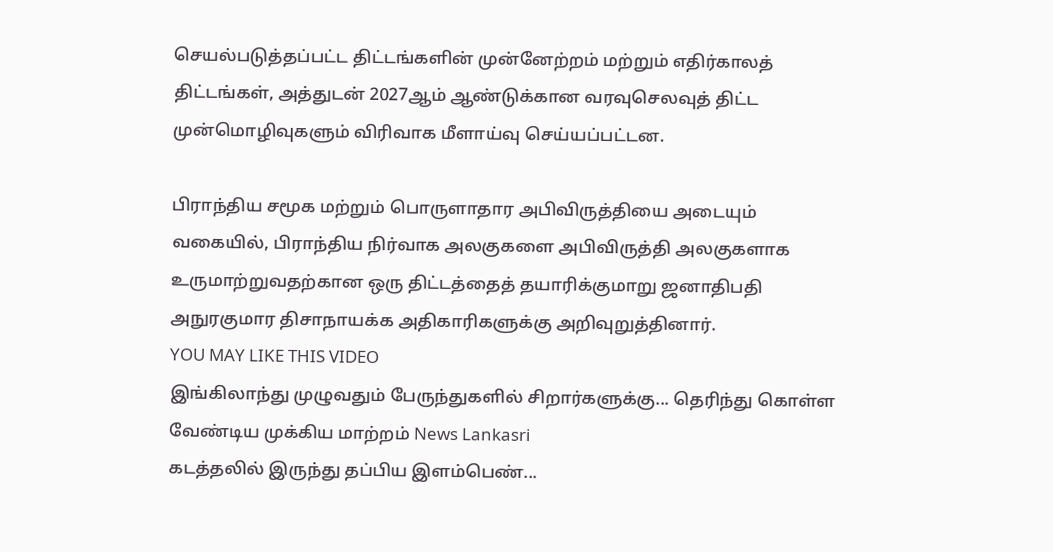செயல்படுத்தப்பட்ட திட்டங்களின் முன்னேற்றம் மற்றும் எதிர்காலத் திட்டங்கள், அத்துடன் 2027ஆம் ஆண்டுக்கான வரவுசெலவுத் திட்ட முன்மொழிவுகளும் விரிவாக மீளாய்வு செய்யப்பட்டன.

பிராந்திய சமூக மற்றும் பொருளாதார அபிவிருத்தியை அடையும் வகையில், பிராந்திய நிர்வாக அலகுகளை அபிவிருத்தி அலகுகளாக உருமாற்றுவதற்கான ஒரு திட்டத்தைத் தயாரிக்குமாறு ஜனாதிபதி அநுரகுமார திசாநாயக்க அதிகாரிகளுக்கு அறிவுறுத்தினார்.
YOU MAY LIKE THIS VIDEO
இங்கிலாந்து முழுவதும் பேருந்துகளில் சிறார்களுக்கு... தெரிந்து கொள்ள வேண்டிய முக்கிய மாற்றம் News Lankasri
கடத்தலில் இருந்து தப்பிய இளம்பெண்...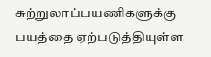சுற்றுலாப்பயணிகளுக்கு பயத்தை ஏற்படுத்தியுள்ள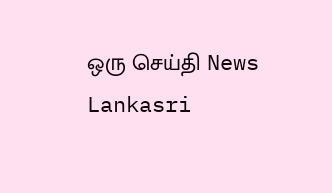ஒரு செய்தி News Lankasri